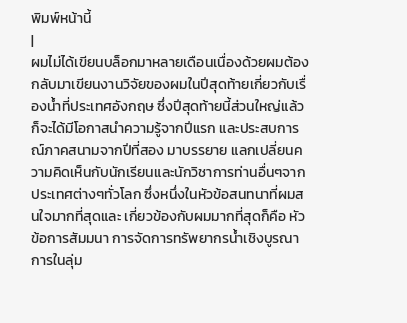พิมพ์หน้านี้
|
ผมไม่ได้เขียนบล็อกมาหลายเดือนเนื่องด้วยผมต้องกลับมาเขียนงานวิจัยของผมในปีสุดท้ายเกี่ยวกับเรื่องน้ำที่ประเทศอังกฤษ ซึ่งปีสุดท้ายนี้ส่วนใหญ่แล้ว ก็จะได้มีโอกาสนำความรู้จากปีแรก และประสบการณ์ภาคสนามจากปีที่สอง มาบรรยาย แลกเปลี่ยนความคิดเห็นกับนักเรียนและนักวิชาการท่านอื่นๆจากประเทศต่างๆทั่วโลก ซึ่งหนึ่งในหัวข้อสนทนาที่ผมสนใจมากที่สุดและ เกี่ยวข้องกับผมมากที่สุดก็คือ หัวข้อการสัมมนา การจัดการทรัพยากรน้ำเชิงบูรณาการในลุ่ม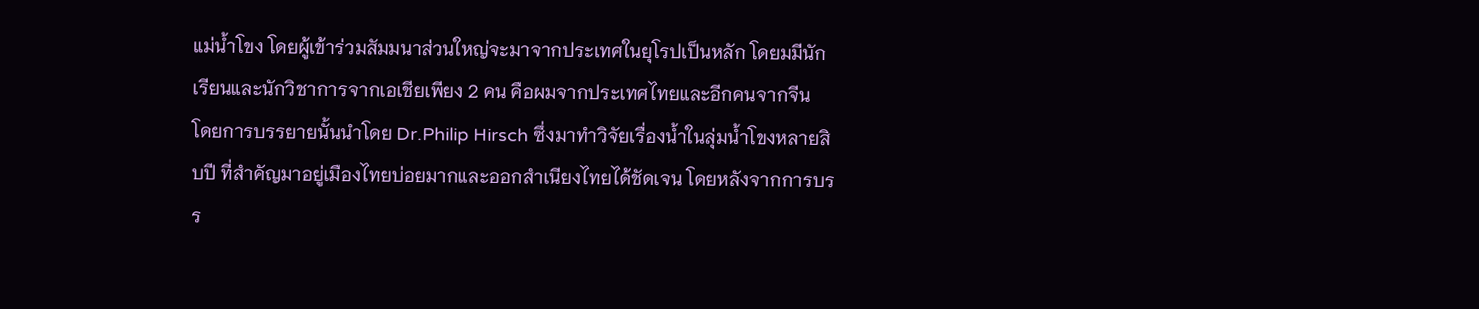แม่น้ำโขง โดยผู้เข้าร่วมสัมมนาส่วนใหญ่จะมาจากประเทศในยุโรปเป็นหลัก โดยมมีนักเรียนและนักวิชาการจากเอเชียเพียง 2 คน คือผมจากประเทศไทยและอีกคนจากจีน
โดยการบรรยายนั้นนำโดย Dr.Philip Hirsch ซึ่งมาทำวิจัยเรื่องน้ำในลุ่มน้ำโขงหลายสิบปี ที่สำคัญมาอยู่เมืองไทยบ่อยมากและออกสำเนียงไทยได้ชัดเจน โดยหลังจากการบรร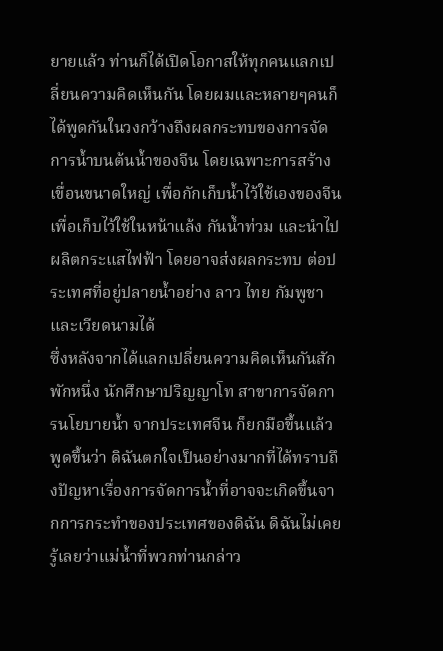ยายแล้ว ท่านก็ได้เปิดโอกาสให้ทุกคนแลกเปลี่ยนความคิดเห็นกัน โดยผมและหลายๆคนก็ได้พูดกันในวงกว้างถึงผลกระทบของการจัดการน้ำบนต้นน้ำของจีน โดยเฉพาะการสร้างเขื่อนขนาดใหญ่ เพื่อกักเก็บน้ำไว้ใช้เองของจีน เพื่อเก็บไว้ใช้ในหน้าแล้ง กันน้ำท่วม และนำไปผลิตกระแสไฟฟ้า โดยอาจส่งผลกระทบ ต่อประเทศที่อยู่ปลายน้ำอย่าง ลาว ไทย กัมพูชา และเวียดนามได้
ซึ่งหลังจากได้แลกเปลี่ยนความคิดเห็นกันสักพักหนึ่ง นักศึกษาปริญญาโท สาขาการจัดการนโยบายน้ำ จากประเทศจีน ก็ยกมือขึ้นแล้วพูดขึ้นว่า ดิฉันตกใจเป็นอย่างมากที่ได้ทราบถึงปัญหาเรื่องการจัดการน้ำที่อาจจะเกิดขึ้นจากการกระทำของประเทศของดิฉัน ดิฉันไม่เคยรู้เลยว่าแม่น้ำที่พวกท่านกล่าว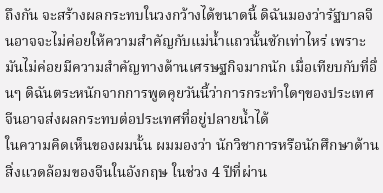ถึงกัน จะสร้างผลกระทบในวงกว้างได้ขนาดนี้ ดิฉันมองว่ารัฐบาลจีนอาจจะไม่ค่อยให้ความสำคัญกับแม่น้ำแถวนั้นซักเท่าไหร่ เพราะมันไม่ค่อยมีความสำคัญทางด้านเศรษฐกิจมากนัก เมื่อเทียบกับที่อื่นๆ ดิฉันตระหนักจากการพูดคุยวันนี้ว่าการกระทำใดๆของประเทศจีนอาจส่งผลกระทบต่อประเทศที่อยู่ปลายน้ำได้
ในความคิดเห็นของผมนั้น ผมมองว่า นักวิชาการหรือนักศึกษาด้านสิ่งแวดล้อมของจีนในอังกฤษ ในช่วง 4 ปีที่ผ่าน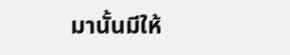มานั้นมีให้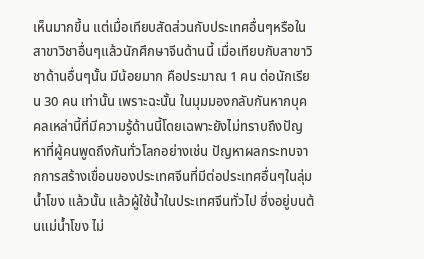เห็นมากขึ้น แต่เมื่อเทียบสัดส่วนกับประเทศอื่นๆหรือในสาขาวิชาอื่นๆแล้วนักศึกษาจีนด้านนี้ เมื่อเทียบกับสาขาวิชาด้านอื่นๆนั้น มีน้อยมาก คือประมาณ 1 คน ต่อนักเรียน 30 คน เท่านั้น เพราะฉะนั้น ในมุมมองกลับกันหากบุคคลเหล่านี้ที่มีความรู้ด้านนี้โดยเฉพาะยังไม่ทราบถึงปัญหาที่ผู้คนพูดถึงกันทั่วโลกอย่างเช่น ปัญหาผลกระทบจากการสร้างเขื่อนของประเทศจีนที่มีต่อประเทศอื่นๆในลุ่มน้ำโขง แล้วนั้น แล้วผู้ใช้น้ำในประเทศจีนทั่วไป ซึ่งอยู่บนต้นแม่น้ำโขง ไม่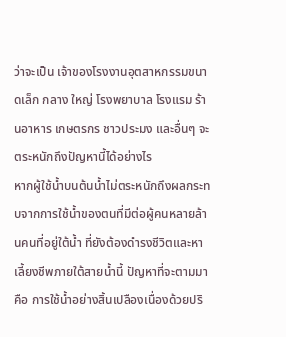ว่าจะเป็น เจ้าของโรงงานอุตสาหกรรมขนาดเล็ก กลาง ใหญ่ โรงพยาบาล โรงแรม ร้านอาหาร เกษตรกร ชาวประมง และอื่นๆ จะตระหนักถึงปัญหานี้ได้อย่างไร
หากผู้ใช้น้ำบนต้นน้ำไม่ตระหนักถึงผลกระทบจากการใช้น้ำของตนที่มีต่อผู้คนหลายล้านคนที่อยู่ใต้น้ำ ที่ยังต้องดำรงชีวิตและหาเลี้ยงชีพภายใต้สายน้ำนี้ ปัญหาที่จะตามมา คือ การใช้น้ำอย่างสิ้นเปลืองเนื่องด้วยปริ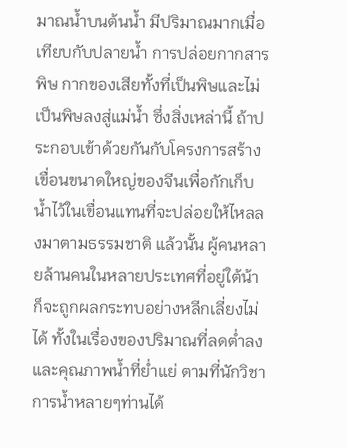มาณน้ำบนต้นน้ำ มีปริมาณมากเมื่อเทียบกับปลายน้ำ การปล่อยกากสารพิษ กากของเสียทั้งที่เป็นพิษและไม่เป็นพิษลงสู่แม่น้ำ ซึ่งสิ่งเหล่านี้ ถ้าประกอบเข้าด้วยกันกับโครงการสร้างเขื่อนขนาดใหญ่ของจีนเพื่อกักเก็บน้ำไว้ในเขื่อนแทนที่จะปล่อยให้ไหลลงมาตามธรรมชาติ แล้วนั้น ผู้คนหลายล้านคนในหลายประเทศที่อยู่ใต้น้าก็จะถูกผลกระทบอย่างหลีกเลี่ยงไม่ได้ ทั้งในเรื่องของปริมาณที่ลดต่ำลงและคุณภาพน้ำที่ย่ำแย่ ตามที่นักวิชาการน้ำหลายๆท่านได้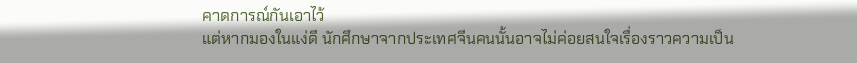คาดการณ์กันเอาไว้
แต่หากมองในแง่ดี นักศึกษาจากประเทศจีนคนนั้นอาจไม่ค่อยสนใจเรื่องราวความเป็น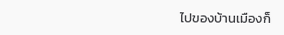ไปของบ้านเมืองก็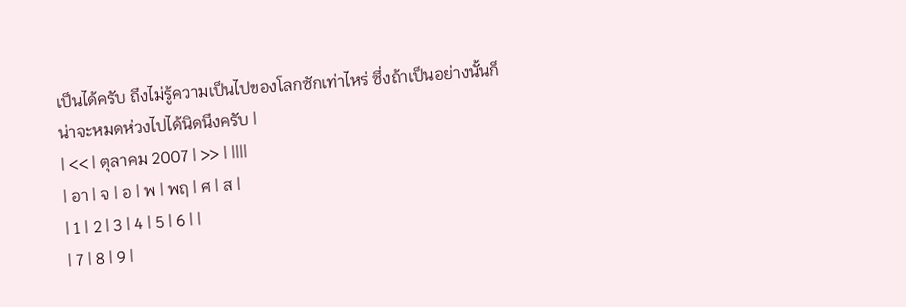เป็นได้ครับ ถึงไม่รู้ความเป็นไปของโลกซักเท่าไหร่ ซึ่งถ้าเป็นอย่างนั้นก็น่าจะหมดห่วงไปได้นิดนึงครับ |
| << | ตุลาคม 2007 | >> | ||||
| อา | จ | อ | พ | พฤ | ศ | ส |
| 1 | 2 | 3 | 4 | 5 | 6 | |
| 7 | 8 | 9 |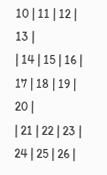10 | 11 | 12 | 13 |
| 14 | 15 | 16 | 17 | 18 | 19 | 20 |
| 21 | 22 | 23 | 24 | 25 | 26 |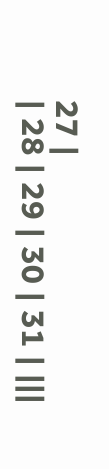27 |
| 28 | 29 | 30 | 31 | |||